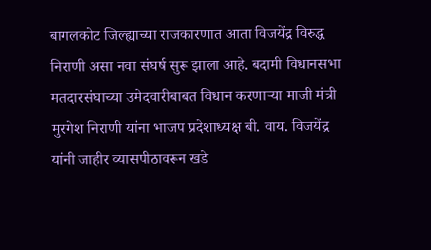बागलकोट जिल्ह्याच्या राजकारणात आता विजयेंद्र विरुद्ध निराणी असा नवा संघर्ष सुरू झाला आहे. बदामी विधानसभा मतदारसंघाच्या उमेदवारीबाबत विधान करणाऱ्या माजी मंत्री मुरगेश निराणी यांना भाजप प्रदेशाध्यक्ष बी. वाय. विजयेंद्र यांनी जाहीर व्यासपीठावरून खडे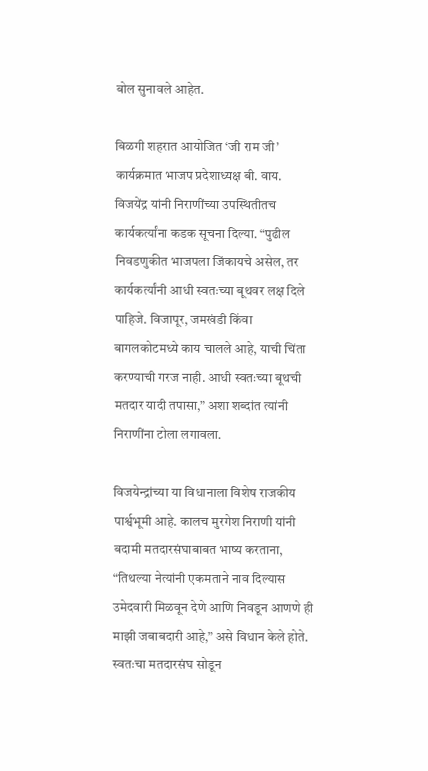बोल सुनावले आहेत.

बिळगी शहरात आयोजित ‘जी राम जी’ कार्यक्रमात भाजप प्रदेशाध्यक्ष बी. वाय. विजयेंद्र यांनी निराणींच्या उपस्थितीतच कार्यकर्त्यांना कडक सूचना दिल्या. “पुढील निवडणुकीत भाजपला जिंकायचे असेल, तर कार्यकर्त्यांनी आधी स्वतःच्या बूथवर लक्ष दिले पाहिजे. विजापूर, जमखंडी किंवा बागलकोटमध्ये काय चालले आहे, याची चिंता करण्याची गरज नाही. आधी स्वतःच्या बूथची मतदार यादी तपासा,” अशा शब्दांत त्यांनी निराणींना टोला लगावला.

विजयेन्द्रांच्या या विधानाला विशेष राजकीय पार्श्वभूमी आहे. कालच मुरगेश निराणी यांनी बदामी मतदारसंघाबाबत भाष्य करताना, “तिथल्या नेत्यांनी एकमताने नाव दिल्यास उमेदवारी मिळवून देणे आणि निवडून आणणे ही माझी जबाबदारी आहे,” असे विधान केले होते. स्वतःचा मतदारसंघ सोडून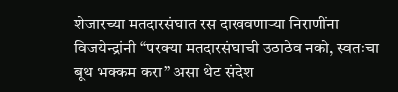शेजारच्या मतदारसंघात रस दाखवणाऱ्या निराणींना विजयेन्द्रांनी “परक्या मतदारसंघाची उठाठेव नको, स्वतःचा बूथ भक्कम करा” असा थेट संदेश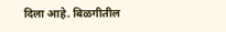दिला आहे. बिळगीतील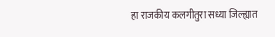हा राजकीय कलगीतुरा सध्या जिल्ह्यात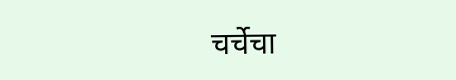चर्चेचा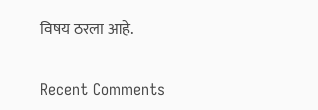विषय ठरला आहे.


Recent Comments